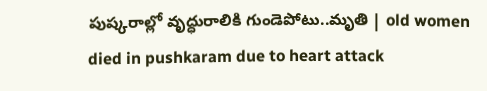పుష్కరాల్లో వృద్ధురాలికి గుండెపోటు..మృతి | old women died in pushkaram due to heart attack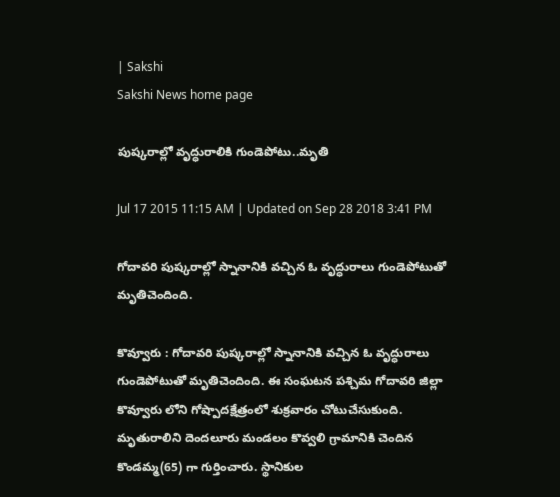| Sakshi
Sakshi News home page

పుష్కరాల్లో వృద్ధురాలికి గుండెపోటు..మృతి

Jul 17 2015 11:15 AM | Updated on Sep 28 2018 3:41 PM

గోదావరి పుష్కరాల్లో స్నానానికి వచ్చిన ఓ వృద్ధురాలు గుండెపోటుతో మృతిచెందింది.

కొవ్వూరు : గోదావరి పుష్కరాల్లో స్నానానికి వచ్చిన ఓ వృద్ధురాలు గుండెపోటుతో మృతిచెందింది. ఈ సంఘటన పశ్చిమ గోదావరి జిల్లా కొవ్వూరు లోని గోష్పాదక్షేత్రంలో శుక్రవారం చోటుచేసుకుంది. మృతురాలిని దెందలూరు మండలం కొవ్వలి గ్రామానికి చెందిన కొండమ్మ(65) గా గుర్తించారు. స్థానికుల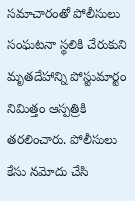సమాచారంతో పోలీసులు సంఘటనా స్థలికి చేరుకుని మృతదేహాన్ని పోస్టుమార్టం నిమిత్తం ఆస్పత్రికి తరలించారు. పోలీసులు కేసు నమోదు చేసి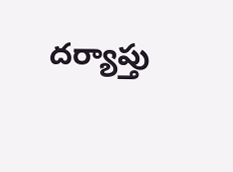దర్యాప్తు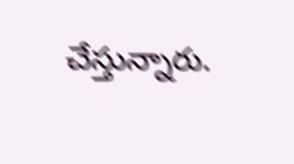చేస్తున్నారు.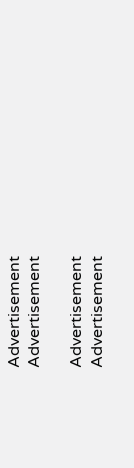Advertisement
Advertisement

Advertisement
Advertisement